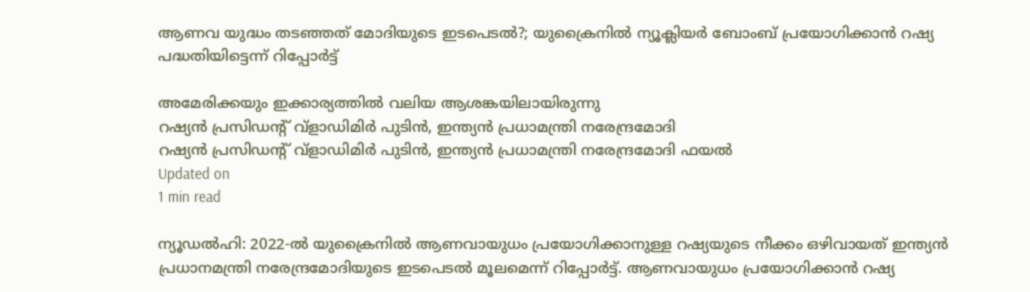ആണവ യുദ്ധം തടഞ്ഞത് മോദിയുടെ ഇടപെടല്‍?; യുക്രൈനില്‍ ന്യൂക്ലിയര്‍ ബോംബ് പ്രയോഗിക്കാന്‍ റഷ്യ പദ്ധതിയിട്ടെന്ന് റിപ്പോര്‍ട്ട്

അമേരിക്കയും ഇക്കാര്യത്തില്‍ വലിയ ആശങ്കയിലായിരുന്നു
റഷ്യന്‍ പ്രസിഡന്റ് വ്ളാഡിമിര്‍ പുടിന്‍, ഇന്ത്യന്‍ പ്രധാമന്ത്രി നരേന്ദ്രമോദി
റഷ്യന്‍ പ്രസിഡന്റ് വ്ളാഡിമിര്‍ പുടിന്‍, ഇന്ത്യന്‍ പ്രധാമന്ത്രി നരേന്ദ്രമോദി ഫയല്‍
Updated on
1 min read

ന്യൂഡല്‍ഹി: 2022-ല്‍ യുക്രൈനില്‍ ആണവായുധം പ്രയോഗിക്കാനുള്ള റഷ്യയുടെ നീക്കം ഒഴിവായത് ഇന്ത്യന്‍ പ്രധാനമന്ത്രി നരേന്ദ്രമോദിയുടെ ഇടപെടല്‍ മൂലമെന്ന് റിപ്പോര്‍ട്ട്. ആണവായുധം പ്രയോഗിക്കാന്‍ റഷ്യ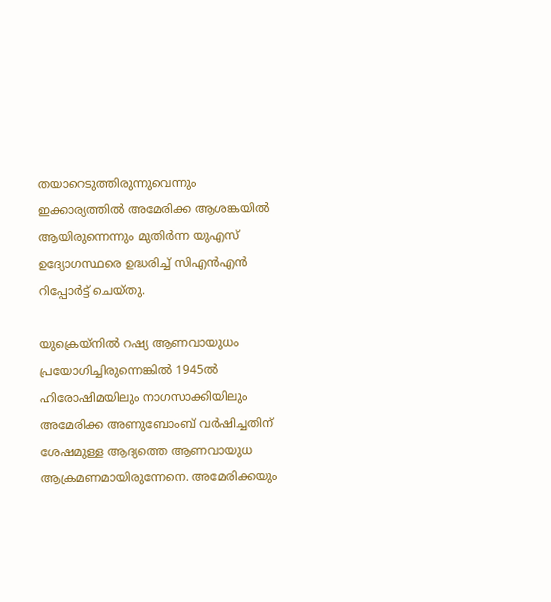തയാറെടുത്തിരുന്നുവെന്നും ഇക്കാര്യത്തില്‍ അമേരിക്ക ആശങ്കയില്‍ ആയിരുന്നെന്നും മുതിര്‍ന്ന യുഎസ് ഉദ്യോഗസ്ഥരെ ഉദ്ധരിച്ച് സിഎന്‍എന്‍ റിപ്പോര്‍ട്ട് ചെയ്തു.

യുക്രെയ്നില്‍ റഷ്യ ആണവായുധം പ്രയോഗിച്ചിരുന്നെങ്കില്‍ 1945ല്‍ ഹിരോഷിമയിലും നാഗസാക്കിയിലും അമേരിക്ക അണുബോംബ് വര്‍ഷിച്ചതിന് ശേഷമുള്ള ആദ്യത്തെ ആണവായുധ ആക്രമണമായിരുന്നേനെ. അമേരിക്കയും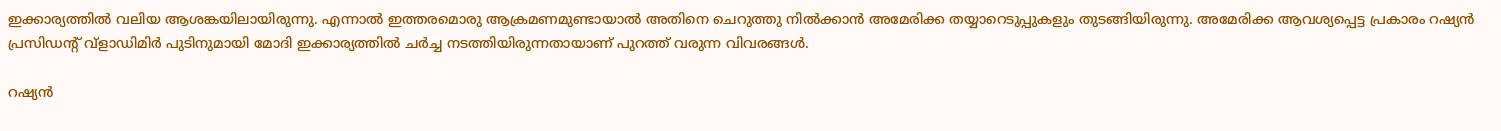ഇക്കാര്യത്തില്‍ വലിയ ആശങ്കയിലായിരുന്നു. എന്നാല്‍ ഇത്തരമൊരു ആക്രമണമുണ്ടായാല്‍ അതിനെ ചെറുത്തു നില്‍ക്കാന്‍ അമേരിക്ക തയ്യാറെടുപ്പുകളും തുടങ്ങിയിരുന്നു. അമേരിക്ക ആവശ്യപ്പെട്ട പ്രകാരം റഷ്യന്‍ പ്രസിഡന്റ് വ്ളാഡിമിര്‍ പുടിനുമായി മോദി ഇക്കാര്യത്തില്‍ ചര്‍ച്ച നടത്തിയിരുന്നതായാണ് പുറത്ത് വരുന്ന വിവരങ്ങള്‍.

റഷ്യന്‍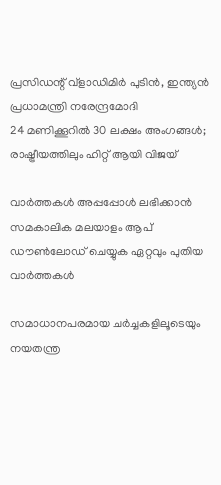പ്രസിഡന്റ് വ്ളാഡിമിര്‍ പുടിന്‍, ഇന്ത്യന്‍ പ്രധാമന്ത്രി നരേന്ദ്രമോദി
24 മണിക്കൂറില്‍ 30 ലക്ഷം അംഗങ്ങള്‍; രാഷ്ട്രീയത്തിലും ഹിറ്റ് ആയി വിജയ്

വാര്‍ത്തകള്‍ അപ്പപ്പോള്‍ ലഭിക്കാന്‍ സമകാലിക മലയാളം ആപ് ഡൗണ്‍ലോഡ് ചെയ്യുക ഏറ്റവും പുതിയ വാര്‍ത്തകള്‍

സമാധാനപരമായ ചര്‍ച്ചകളിലൂടെയും നയതന്ത്ര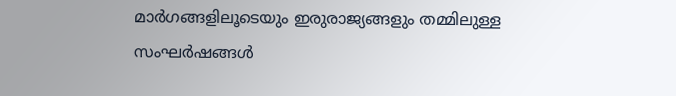മാര്‍ഗങ്ങളിലൂടെയും ഇരുരാജ്യങ്ങളും തമ്മിലുള്ള സംഘര്‍ഷങ്ങള്‍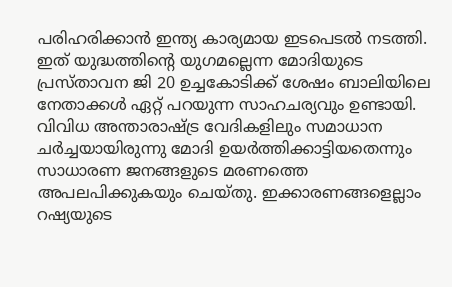പരിഹരിക്കാന്‍ ഇന്ത്യ കാര്യമായ ഇടപെടല്‍ നടത്തി. ഇത് യുദ്ധത്തിന്റെ യുഗമല്ലെന്ന മോദിയുടെ പ്രസ്താവന ജി 20 ഉച്ചകോടിക്ക് ശേഷം ബാലിയിലെ നേതാക്കള്‍ ഏറ്റ് പറയുന്ന സാഹചര്യവും ഉണ്ടായി. വിവിധ അന്താരാഷ്ട്ര വേദികളിലും സമാധാന ചര്‍ച്ചയായിരുന്നു മോദി ഉയര്‍ത്തിക്കാട്ടിയതെന്നും സാധാരണ ജനങ്ങളുടെ മരണത്തെ അപലപിക്കുകയും ചെയ്തു. ഇക്കാരണങ്ങളെല്ലാം റഷ്യയുടെ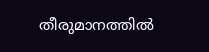തീരുമാനത്തില്‍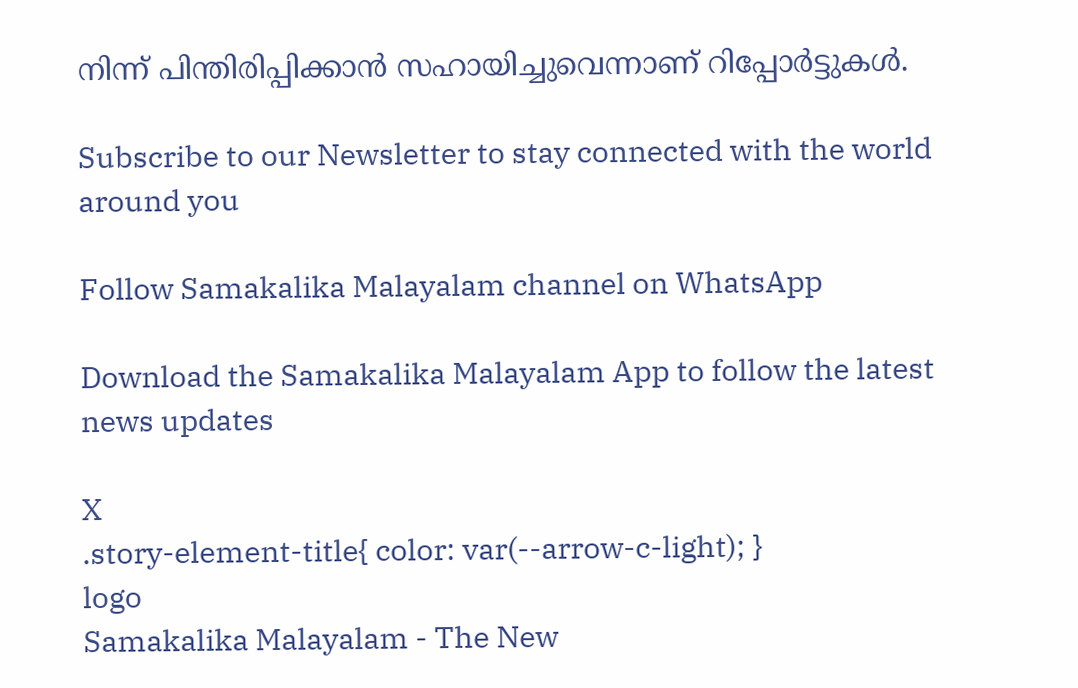നിന്ന് പിന്തിരിപ്പിക്കാന്‍ സഹായിച്ചുവെന്നാണ് റിപ്പോര്‍ട്ടുകള്‍.

Subscribe to our Newsletter to stay connected with the world around you

Follow Samakalika Malayalam channel on WhatsApp

Download the Samakalika Malayalam App to follow the latest news updates

X
.story-element-title{ color: var(--arrow-c-light); }
logo
Samakalika Malayalam - The New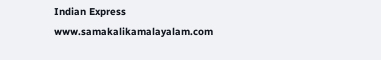Indian Express
www.samakalikamalayalam.com